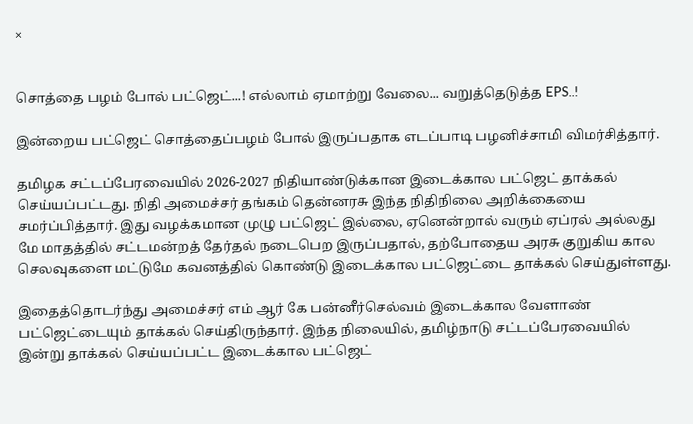×


சொத்தை பழம் போல் பட்ஜெட்...! எல்லாம் ஏமாற்று வேலை... வறுத்தெடுத்த EPS..!

இன்றைய பட்ஜெட் சொத்தைப்பழம் போல் இருப்பதாக எடப்பாடி பழனிச்சாமி விமர்சித்தார்.

தமிழக சட்டப்பேரவையில் 2026-2027 நிதியாண்டுக்கான இடைக்கால பட்ஜெட் தாக்கல் செய்யப்பட்டது. நிதி அமைச்சர் தங்கம் தென்னரசு இந்த நிதிநிலை அறிக்கையை சமர்ப்பித்தார். இது வழக்கமான முழு பட்ஜெட் இல்லை, ஏனென்றால் வரும் ஏப்ரல் அல்லது மே மாதத்தில் சட்டமன்றத் தேர்தல் நடைபெற இருப்பதால், தற்போதைய அரசு குறுகிய கால செலவுகளை மட்டுமே கவனத்தில் கொண்டு இடைக்கால பட்ஜெட்டை தாக்கல் செய்துள்ளது.

இதைத்தொடர்ந்து அமைச்சர் எம் ஆர் கே பன்னீர்செல்வம் இடைக்கால வேளாண் பட்ஜெட்டையும் தாக்கல் செய்திருந்தார். இந்த நிலையில், தமிழ்நாடு சட்டப்பேரவையில் இன்று தாக்கல் செய்யப்பட்ட இடைக்கால பட்ஜெட்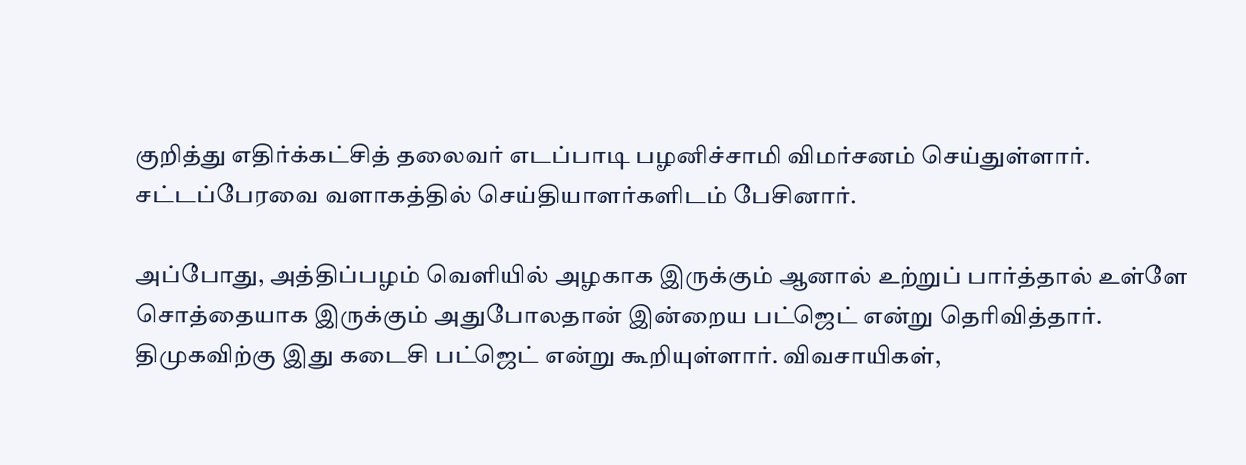குறித்து எதிர்க்கட்சித் தலைவர் எடப்பாடி பழனிச்சாமி விமர்சனம் செய்துள்ளார். சட்டப்பேரவை வளாகத்தில் செய்தியாளர்களிடம் பேசினார்.

அப்போது, அத்திப்பழம் வெளியில் அழகாக இருக்கும் ஆனால் உற்றுப் பார்த்தால் உள்ளே சொத்தையாக இருக்கும் அதுபோலதான் இன்றைய பட்ஜெட் என்று தெரிவித்தார். திமுகவிற்கு இது கடைசி பட்ஜெட் என்று கூறியுள்ளார். விவசாயிகள்,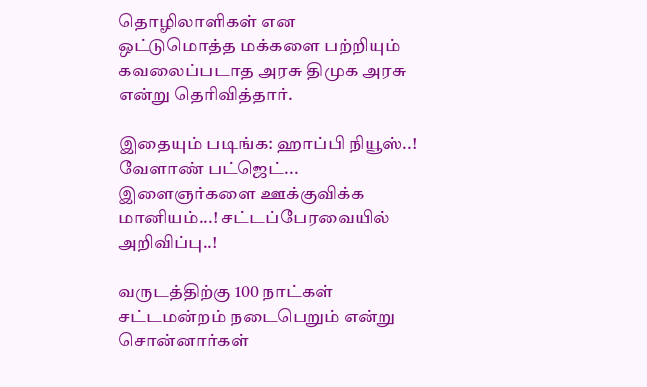தொழிலாளிகள் என ஒட்டுமொத்த மக்களை பற்றியும் கவலைப்படாத அரசு திமுக அரசு என்று தெரிவித்தார்.

இதையும் படிங்க: ஹாப்பி நியூஸ்..! வேளாண் பட்ஜெட்... இளைஞர்களை ஊக்குவிக்க மானியம்...! சட்டப்பேரவையில் அறிவிப்பு..!

வருடத்திற்கு 100 நாட்கள் சட்டமன்றம் நடைபெறும் என்று சொன்னார்கள்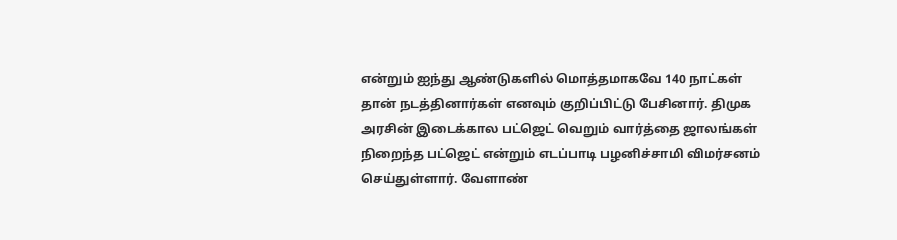என்றும் ஐந்து ஆண்டுகளில் மொத்தமாகவே 140 நாட்கள் தான் நடத்தினார்கள் எனவும் குறிப்பிட்டு பேசினார். திமுக அரசின் இடைக்கால பட்ஜெட் வெறும் வார்த்தை ஜாலங்கள் நிறைந்த பட்ஜெட் என்றும் எடப்பாடி பழனிச்சாமி விமர்சனம் செய்துள்ளார். வேளாண்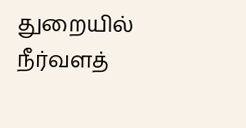துறையில் நீர்வளத்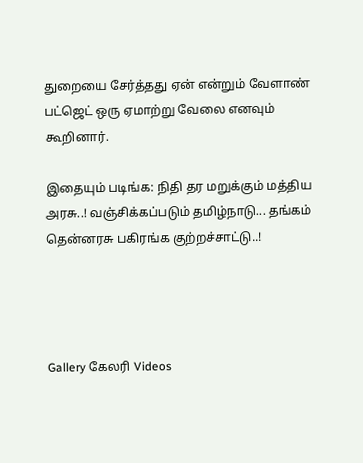துறையை சேர்த்தது ஏன் என்றும் வேளாண் பட்ஜெட் ஒரு ஏமாற்று வேலை எனவும் கூறினார்.

இதையும் படிங்க: நிதி தர மறுக்கும் மத்திய அரசு..! வஞ்சிக்கப்படும் தமிழ்நாடு... தங்கம் தென்னரசு பகிரங்க குற்றச்சாட்டு..!




Gallery கேலரி Videos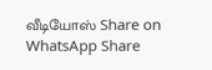வீடியோஸ் Share on WhatsApp Share